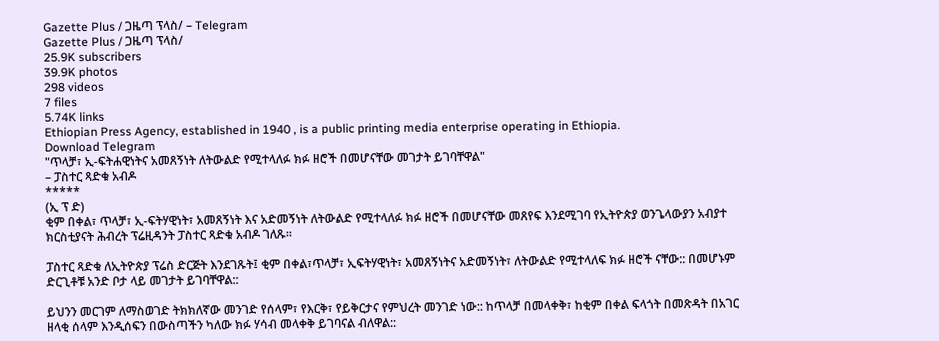Gazette Plus / ጋዜጣ ፕላስ/ – Telegram
Gazette Plus / ጋዜጣ ፕላስ/
25.9K subscribers
39.9K photos
298 videos
7 files
5.74K links
Ethiopian Press Agency, established in 1940 , is a public printing media enterprise operating in Ethiopia.
Download Telegram
"ጥላቻ፣ ኢ-ፍትሐዊነትና አመጸኝነት ለትውልድ የሚተላለፉ ክፉ ዘሮች በመሆናቸው መገታት ይገባቸዋል"
– ፓስተር ጻድቁ አብዶ
*****
(ኢ ፕ ድ)
ቂም በቀል፣ ጥላቻ፣ ኢ-ፍትሃዊነት፣ አመጸኝነት እና አድመኝነት ለትውልድ የሚተላለፉ ክፉ ዘሮች በመሆናቸው መጸየፍ እንደሚገባ የኢትዮጵያ ወንጌላውያን አብያተ ክርስቲያናት ሕብረት ፕሬዚዳንት ፓስተር ጻድቁ አብዶ ገለጹ፡፡

ፓስተር ጻድቁ ለኢትዮጵያ ፕሬስ ድርጅት እንደገጹት፤ ቂም በቀል፣ጥላቻ፣ ኢፍትሃዊነት፣ አመጸኝነትና አድመኝነት፣ ለትውልድ የሚተላለፍ ክፉ ዘሮች ናቸው:: በመሆኑም ድርጊቶቹ አንድ ቦታ ላይ መገታት ይገባቸዋል::

ይህንን መርገም ለማስወገድ ትክክለኛው መንገድ የሰላም፣ የእርቅ፣ የይቅርታና የምህረት መንገድ ነው:: ከጥላቻ በመላቀቅ፣ ከቂም በቀል ፍላጎት በመጽዳት በአገር ዘላቂ ሰላም እንዲሰፍን በውስጣችን ካለው ክፉ ሃሳብ መላቀቅ ይገባናል ብለዋል::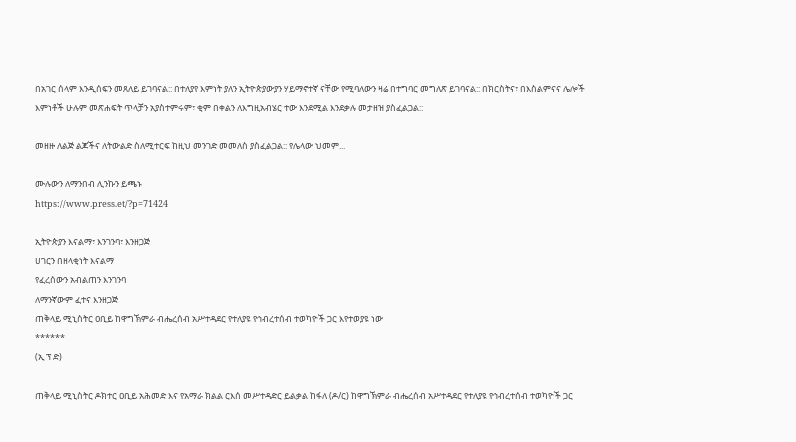በአገር ሰላም እንዲሰፍን መጸለይ ይገባናል:: በተለያየ እምነት ያለን ኢትዮጵያውያን ሃይማኖተኛ ናቸው የሚባለውን ዛሬ በተግባር መግለጽ ይገባናል:: በክርስትና፣ በእስልምናና ሌሎች እምነቶች ሁሉም መጽሐፍት ጥላቻን አያስተምሩም፣ ቂም በቀልን ለእግዚአብሄር ተው እንደሚል እንደቃሉ መታዘዝ ያስፈልጋል::

መዘዙ ለልጅ ልጆችና ለትውልድ ስለሚተርፍ ከዚህ መንገድ መመለስ ያስፈልጋል:: የሌላው ህመም...

ሙሉውን ለማንበብ ሊንኩን ይጫኑ
https://www.press.et/?p=71424

ኢትዮጵያን እናልማ፣ እንገንባ፣ እንዘጋጅ
ሀገርን በዘላቂነት እናልማ
የፈረሰውን አብልጠን እንገንባ
ለማንኛውም ፈተና እንዘጋጅ
ጠቅላይ ሚኒስትር ዐቢይ ከዋግኽምራ ብሔረሰብ አሥተዳደር የተለያዩ የኅብረተሰብ ተወካዮች ጋር እየተወያዩ ነው
******
(ኢ ፕ ድ)

ጠቅላይ ሚኒስትር ዶክተር ዐቢይ አሕመድ እና የአማራ ክልል ርእሰ መሥተዳድር ይልቃል ከፋለ (ዶ/ር) ከዋግኽምራ ብሔረሰብ አሥተዳደር የተለያዩ የኅብረተሰብ ተወካዮች ጋር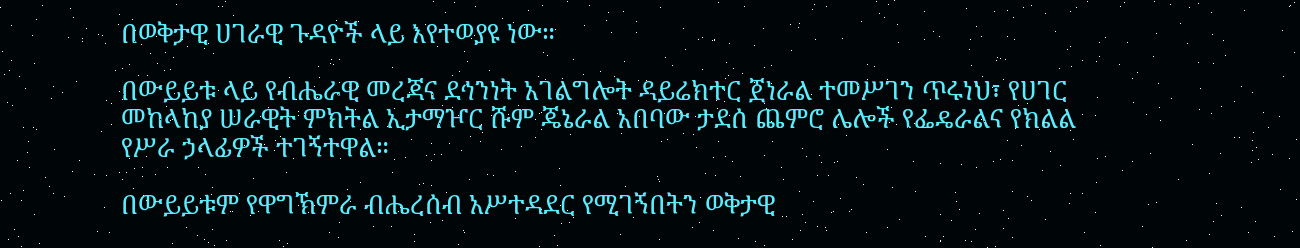በወቅታዊ ሀገራዊ ጉዳዮች ላይ እየተወያዩ ነው።

በውይይቱ ላይ የብሔራዊ መረጃና ደኅንነት አገልግሎት ዳይሬክተር ጀነራል ተመሥገን ጥሩነህ፣ የሀገር መከላከያ ሠራዊት ምክትል ኢታማዦር ሹም ጄኔራል አበባው ታደሰ ጨምሮ ሌሎች የፌዴራልና የክልል የሥራ ኃላፊዎች ተገኝተዋል።

በውይይቱም የዋግኽምራ ብሔረሰብ አሥተዳደር የሚገኝበትን ወቅታዊ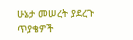ሁኔታ መሠረት ያደረጉ ጥያቄዎች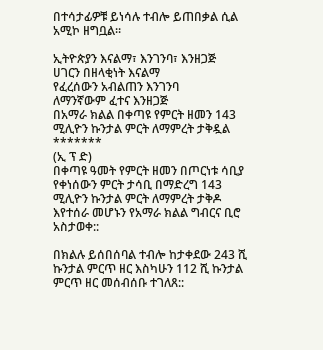በተሳታፊዎቹ ይነሳሉ ተብሎ ይጠበቃል ሲል አሚኮ ዘግቧል።

ኢትዮጵያን እናልማ፣ እንገንባ፣ እንዘጋጅ
ሀገርን በዘላቂነት እናልማ
የፈረሰውን አብልጠን እንገንባ
ለማንኛውም ፈተና እንዘጋጅ
በአማራ ክልል በቀጣዩ የምርት ዘመን 143 ሚሊዮን ኩንታል ምርት ለማምረት ታቅዷል
*******
(ኢ ፕ ድ)
በቀጣዩ ዓመት የምርት ዘመን በጦርነቱ ሳቢያ የቀነሰውን ምርት ታሳቢ በማድረግ 143 ሚሊዮን ኩንታል ምርት ለማምረት ታቅዶ እየተሰራ መሆኑን የአማራ ክልል ግብርና ቢሮ አስታወቀ::

በክልሉ ይሰበሰባል ተብሎ ከታቀደው 243 ሺ ኩንታል ምርጥ ዘር እስካሁን 112 ሺ ኩንታል ምርጥ ዘር መሰብሰቡ ተገለጸ::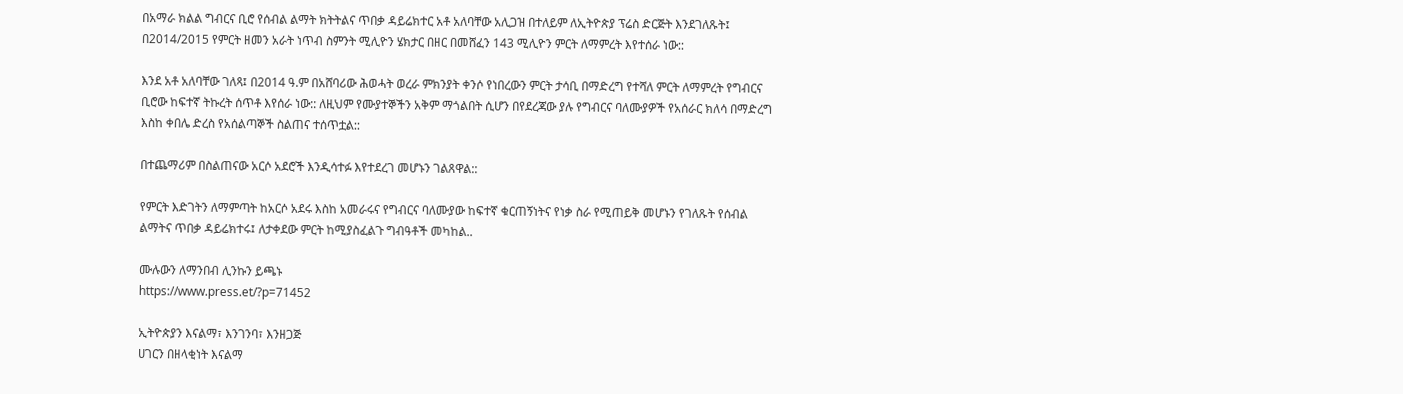በአማራ ክልል ግብርና ቢሮ የሰብል ልማት ክትትልና ጥበቃ ዳይሬክተር አቶ አለባቸው አሊጋዝ በተለይም ለኢትዮጵያ ፕሬስ ድርጅት እንደገለጹት፤ በ2014/2015 የምርት ዘመን አራት ነጥብ ስምንት ሚሊዮን ሄክታር በዘር በመሸፈን 143 ሚሊዮን ምርት ለማምረት እየተሰራ ነው::

እንደ አቶ አለባቸው ገለጻ፤ በ2014 ዓ.ም በአሸባሪው ሕወሓት ወረራ ምክንያት ቀንሶ የነበረውን ምርት ታሳቢ በማድረግ የተሻለ ምርት ለማምረት የግብርና ቢሮው ከፍተኛ ትኩረት ሰጥቶ እየሰራ ነው:: ለዚህም የሙያተኞችን አቅም ማጎልበት ሲሆን በየደረጃው ያሉ የግብርና ባለሙያዎች የአሰራር ክለሳ በማድረግ እስከ ቀበሌ ድረስ የአሰልጣኞች ስልጠና ተሰጥቷል::

በተጨማሪም በስልጠናው አርሶ አደሮች እንዲሳተፉ እየተደረገ መሆኑን ገልጸዋል::

የምርት እድገትን ለማምጣት ከአርሶ አደሩ እስከ አመራሩና የግብርና ባለሙያው ከፍተኛ ቁርጠኝነትና የነቃ ስራ የሚጠይቅ መሆኑን የገለጹት የሰብል ልማትና ጥበቃ ዳይሬክተሩ፤ ለታቀደው ምርት ከሚያስፈልጉ ግብዓቶች መካከል..

ሙሉውን ለማንበብ ሊንኩን ይጫኑ
https://www.press.et/?p=71452

ኢትዮጵያን እናልማ፣ እንገንባ፣ እንዘጋጅ
ሀገርን በዘላቂነት እናልማ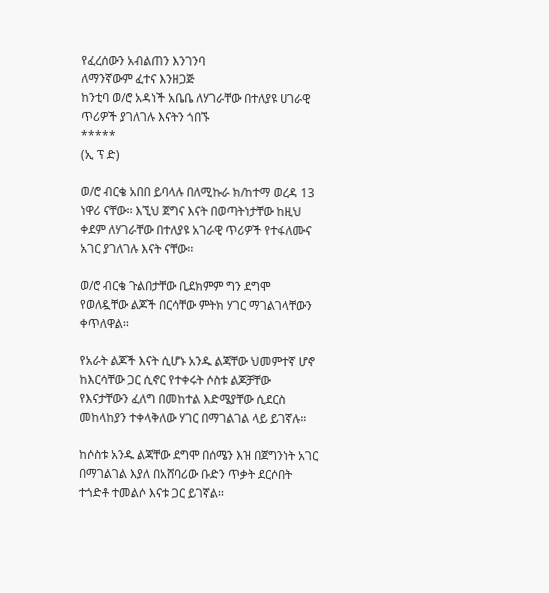የፈረሰውን አብልጠን እንገንባ
ለማንኛውም ፈተና እንዘጋጅ
ከንቲባ ወ/ሮ አዳነች አቤቤ ለሃገራቸው በተለያዩ ሀገራዊ ጥሪዎች ያገለገሉ እናትን ጎበኙ
*****
(ኢ ፕ ድ)

ወ/ሮ ብርቄ አበበ ይባላሉ በለሚኩራ ክ/ከተማ ወረዳ 13 ነዋሪ ናቸው፡፡ እኚህ ጀግና እናት በወጣትነታቸው ከዚህ ቀደም ለሃገራቸው በተለያዩ አገራዊ ጥሪዎች የተፋለሙና አገር ያገለገሉ እናት ናቸው፡፡

ወ/ሮ ብርቄ ጉልበታቸው ቢደክምም ግን ደግሞ የወለዷቸው ልጆች በርሳቸው ምትክ ሃገር ማገልገላቸውን ቀጥለዋል፡፡

የአራት ልጆች እናት ሲሆኑ አንዱ ልጃቸው ህመምተኛ ሆኖ ከእርሳቸው ጋር ሲኖር የተቀሩት ሶስቱ ልጆቻቸው የእናታቸውን ፈለግ በመከተል እድሜያቸው ሲደርስ መከላከያን ተቀላቅለው ሃገር በማገልገል ላይ ይገኛሉ።

ከሶስቱ አንዱ ልጃቸው ደግሞ በሰሜን እዝ በጀግንነት አገር በማገልገል እያለ በአሸባሪው ቡድን ጥቃት ደርሶበት ተጎድቶ ተመልሶ እናቱ ጋር ይገኛል፡፡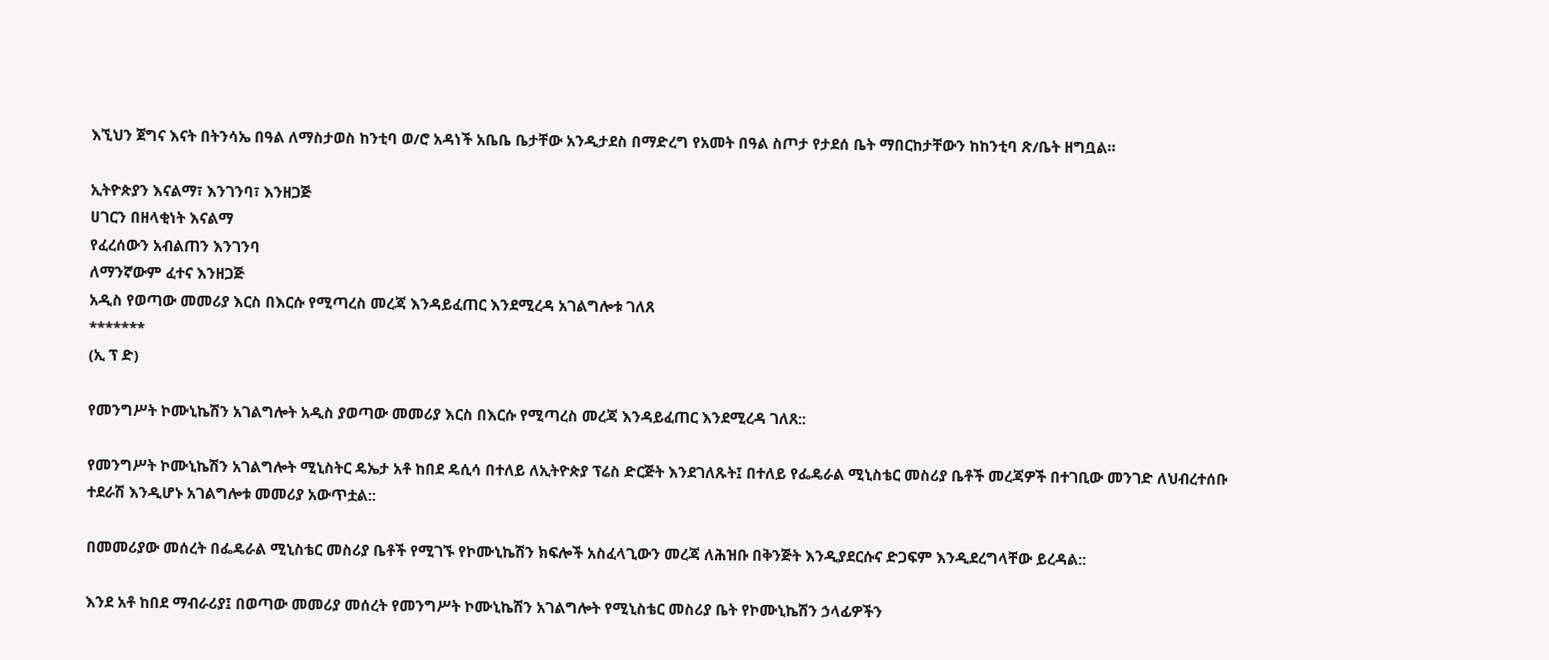እኚህን ጀግና እናት በትንሳኤ በዓል ለማስታወስ ከንቲባ ወ/ሮ አዳነች አቤቤ ቤታቸው አንዲታደስ በማድረግ የአመት በዓል ስጦታ የታደሰ ቤት ማበርከታቸውን ከከንቲባ ጽ/ቤት ዘግቧል።

ኢትዮጵያን እናልማ፣ እንገንባ፣ እንዘጋጅ
ሀገርን በዘላቂነት እናልማ
የፈረሰውን አብልጠን እንገንባ
ለማንኛውም ፈተና እንዘጋጅ
አዲስ የወጣው መመሪያ እርስ በእርሱ የሚጣረስ መረጃ እንዳይፈጠር እንደሚረዳ አገልግሎቱ ገለጸ
*******
(ኢ ፕ ድ)

የመንግሥት ኮሙኒኬሽን አገልግሎት አዲስ ያወጣው መመሪያ እርስ በእርሱ የሚጣረስ መረጃ እንዳይፈጠር እንደሚረዳ ገለጸ::

የመንግሥት ኮሙኒኬሽን አገልግሎት ሚኒስትር ዴኤታ አቶ ከበደ ዴሲሳ በተለይ ለኢትዮጵያ ፕሬስ ድርጅት እንደገለጹት፤ በተለይ የፌዴራል ሚኒስቴር መስሪያ ቤቶች መረጃዎች በተገቢው መንገድ ለህብረተሰቡ ተደራሽ እንዲሆኑ አገልግሎቱ መመሪያ አውጥቷል::

በመመሪያው መሰረት በፌዴራል ሚኒስቴር መስሪያ ቤቶች የሚገኙ የኮሙኒኬሽን ክፍሎች አስፈላጊውን መረጃ ለሕዝቡ በቅንጅት እንዲያደርሱና ድጋፍም እንዲደረግላቸው ይረዳል::

እንደ አቶ ከበደ ማብራሪያ፤ በወጣው መመሪያ መሰረት የመንግሥት ኮሙኒኬሽን አገልግሎት የሚኒስቴር መስሪያ ቤት የኮሙኒኬሽን ኃላፊዎችን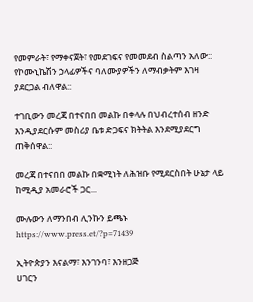የመምራት፣ የማቀናጀት፣ የመደገፍና የመመደብ ስልጣን አለው:: የኮሙኒኬሽን ኃላፊዎችና ባለሙያዎችን ለማብቃትም እገዛ ያደርጋል ብለዋል::

ተገቢውን መረጃ በተናበበ መልኩ በቀላሉ በህብረተሰብ ዘንድ እንዲያደርሱም መስሪያ ቤቱ ድጋፍና ክትትል እንደሚያደርግ ጠቅሰዋል::

መረጃ በተናበበ መልኩ በቋሚነት ለሕዝቡ የሚደርስበት ሁኔታ ላይ ከሚዲያ አመራሮች ጋር...

ሙሉውን ለማንበብ ሊንኩን ይጫኑ
https://www.press.et/?p=71439

ኢትዮጵያን እናልማ፣ እንገንባ፣ እንዘጋጅ
ሀገርን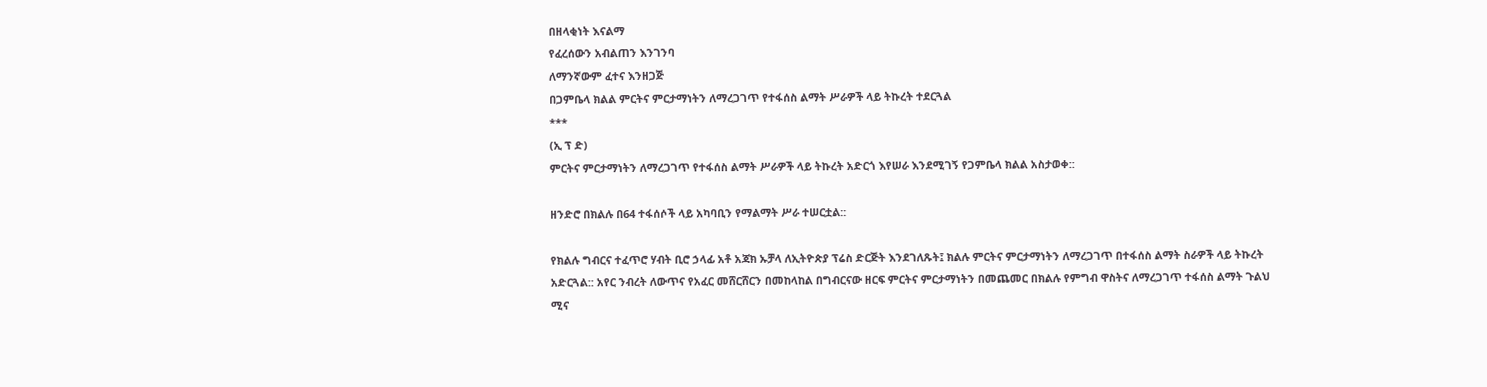በዘላቂነት እናልማ
የፈረሰውን አብልጠን እንገንባ
ለማንኛውም ፈተና እንዘጋጅ
በጋምቤላ ክልል ምርትና ምርታማነትን ለማረጋገጥ የተፋሰስ ልማት ሥራዎች ላይ ትኩረት ተደርጓል
***
(ኢ ፕ ድ)
ምርትና ምርታማነትን ለማረጋገጥ የተፋሰስ ልማት ሥራዎች ላይ ትኩረት አድርጎ እየሠራ እንደሚገኝ የጋምቤላ ክልል አስታወቀ::

ዘንድሮ በክልሉ በ64 ተፋሰሶች ላይ አካባቢን የማልማት ሥራ ተሠርቷል::

የክልሉ ግብርና ተፈጥሮ ሃብት ቢሮ ኃላፊ አቶ አጃክ ኡቻላ ለኢትዮጵያ ፕሬስ ድርጅት እንደገለጹት፤ ክልሉ ምርትና ምርታማነትን ለማረጋገጥ በተፋሰስ ልማት ስራዎች ላይ ትኩረት አድርጓል:: አየር ንብረት ለውጥና የአፈር መሸርሸርን በመከላከል በግብርናው ዘርፍ ምርትና ምርታማነትን በመጨመር በክልሉ የምግብ ዋስትና ለማረጋገጥ ተፋሰስ ልማት ጉልህ ሚና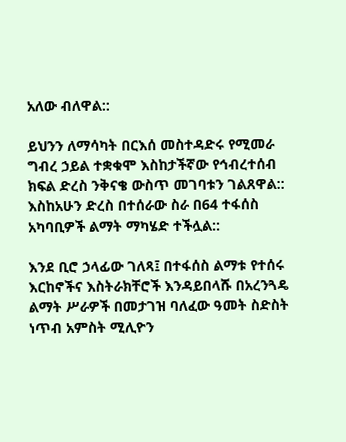አለው ብለዋል::

ይህንን ለማሳካት በርእሰ መስተዳድሩ የሚመራ ግብረ ኃይል ተቋቁሞ እስከታችኛው የኅብረተሰብ ክፍል ድረስ ንቅናቄ ውስጥ መገባቱን ገልጸዋል:: እስከአሁን ድረስ በተሰራው ስራ በ64 ተፋሰስ አካባቢዎች ልማት ማካሄድ ተችሏል::

እንደ ቢሮ ኃላፊው ገለጻ፤ በተፋሰስ ልማቱ የተሰሩ እርከኖችና እስትራክቸሮች እንዳይበላሹ በአረንጓዴ ልማት ሥራዎች በመታገዝ ባለፈው ዓመት ስድስት ነጥብ አምስት ሚሊዮን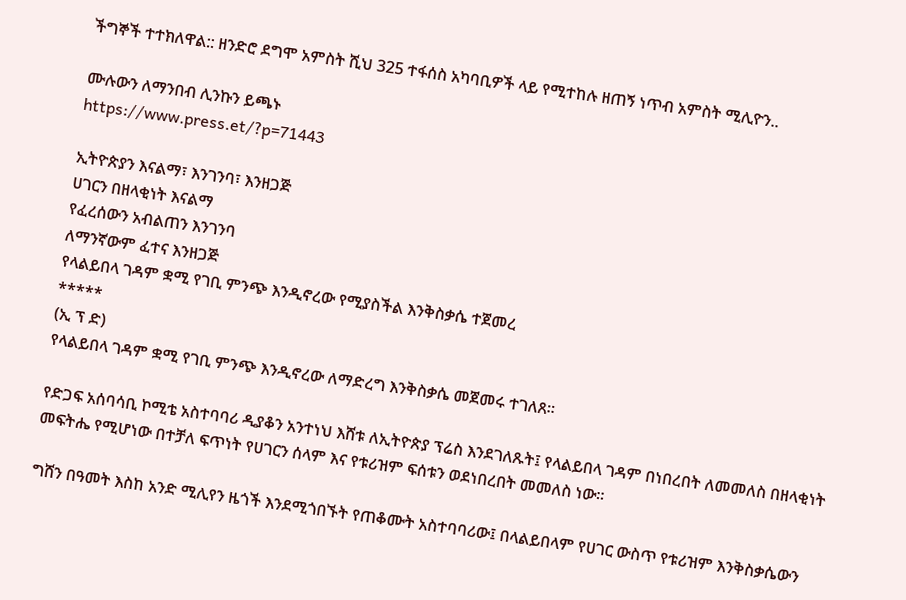ችግኞች ተተክለዋል:: ዘንድሮ ደግሞ አምስት ሺህ 325 ተፋሰስ አካባቢዎች ላይ የሚተከሉ ዘጠኝ ነጥብ አምስት ሚሊዮን..

ሙሉውን ለማንበብ ሊንኩን ይጫኑ
https://www.press.et/?p=71443

ኢትዮጵያን እናልማ፣ እንገንባ፣ እንዘጋጅ
ሀገርን በዘላቂነት እናልማ
የፈረሰውን አብልጠን እንገንባ
ለማንኛውም ፈተና እንዘጋጅ
የላልይበላ ገዳም ቋሚ የገቢ ምንጭ እንዲኖረው የሚያስችል እንቅስቃሴ ተጀመረ
*****
(ኢ ፕ ድ)
የላልይበላ ገዳም ቋሚ የገቢ ምንጭ እንዲኖረው ለማድረግ እንቅስቃሴ መጀመሩ ተገለጸ፡፡

የድጋፍ አሰባሳቢ ኮሚቴ አስተባባሪ ዲያቆን አንተነህ እሸቱ ለኢትዮጵያ ፕሬስ እንደገለጹት፤ የላልይበላ ገዳም በነበረበት ለመመለስ በዘላቂነት መፍትሔ የሚሆነው በተቻለ ፍጥነት የሀገርን ሰላም እና የቱሪዝም ፍሰቱን ወደነበረበት መመለስ ነው።

ግሸን በዓመት እስከ አንድ ሚሊየን ዜጎች እንደሚጎበኙት የጠቆሙት አስተባባሪው፤ በላልይበላም የሀገር ውስጥ የቱሪዝም እንቅስቃሴውን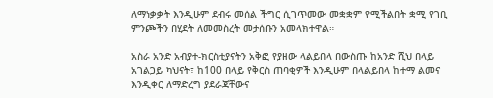ለማነቃቃት እንዲሁም ደብሩ መሰል ችግር ሲገጥመው መቋቋም የሚችልበት ቋሚ የገቢ ምንጮችን በሂደት ለመመስረት መታሰቡን አመላክተዋል።

አስራ አንድ አብያተ-ክርስቲያናትን አቅፎ የያዘው ላልይበላ በውስጡ ከአንድ ሺህ በላይ አገልጋይ ካህናት፣ ከ100 በላይ የቅርስ ጠባቂዎች እንዲሁም በላልይበላ ከተማ ልመና እንዲቀር ለማድረግ ያደራጃቸውና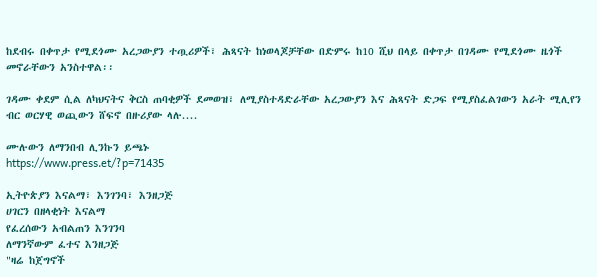ከደብሩ በቀጥታ የሚደጎሙ አረጋውያን ተጧሪዎች፣ ሕጻናት ከነወላጆቻቸው በድምሩ ከ10 ሺህ በላይ በቀጥታ በገዳሙ የሚደጎሙ ዜጎች መኖራቸውን አንስተዋል፡፡

ገዳሙ ቀደም ሲል ለካህናትና ቅርስ ጠባቂዎች ደመወዝ፣ ለሚያስተዳድራቸው አረጋውያን እና ሕጻናት ድጋፍ የሚያስፈልገውን አራት ሚሊየን ብር ወርሃዊ ወጪውን ሸፍኖ በዙሪያው ላሉ....

ሙሉውን ለማንበብ ሊንኩን ይጫኑ
https://www.press.et/?p=71435

ኢትዮጵያን እናልማ፣ እንገንባ፣ እንዘጋጅ
ሀገርን በዘላቂነት እናልማ
የፈረሰውን አብልጠን እንገንባ
ለማንኛውም ፈተና እንዘጋጅ
"ዛሬ ከጀግኖች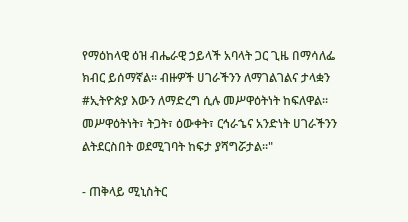የማዕከላዊ ዕዝ ብሔራዊ ኃይላች አባላት ጋር ጊዜ በማሳለፌ ክብር ይሰማኛል። ብዙዎች ሀገራችንን ለማገልገልና ታላቋን #ኢትዮጵያ እውን ለማድረግ ሲሉ መሥዋዕትነት ከፍለዋል። መሥዋዕትነት፣ ትጋት፣ ዕውቀት፣ ርኅራኄና አንድነት ሀገራችንን ልትደርስበት ወደሚገባት ከፍታ ያሻግሯታል።"

- ጠቅላይ ሚኒስትር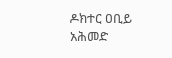ዶክተር ዐቢይ አሕመድ